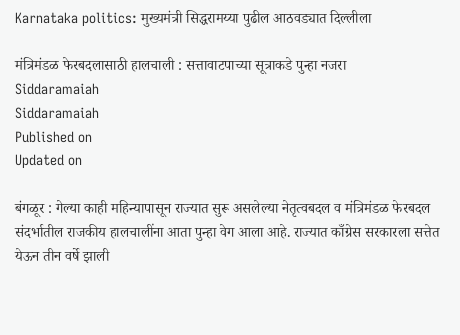Karnataka politics: मुख्यमंत्री सिद्धरामय्या पुढील आठवड्यात दिल्लीला

मंत्रिमंडळ फेरबदलासाठी हालचाली : सत्तावाटपाच्या सूत्राकडे पुन्हा नजरा
Siddaramaiah
Siddaramaiah
Published on
Updated on

बंगळूर : गेल्या काही महिन्यापासून राज्यात सुरू असलेल्या नेतृत्वबदल व मंत्रिमंडळ फेरबदल संदर्भातील राजकीय हालचालींना आता पुन्हा वेग आला आहे. राज्यात काँग्रेस सरकारला सत्तेत येऊन तीन वर्षे झाली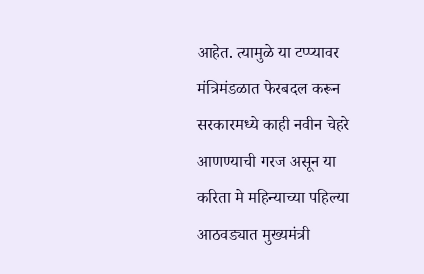आहेत. त्यामुळे या टप्प्यावर मंत्रिमंडळात फेरबदल करून सरकारमध्ये काही नवीन चेहरे आणण्याची गरज असून या करिता मे महिन्याच्या पहिल्या आठवड्यात मुख्यमंत्री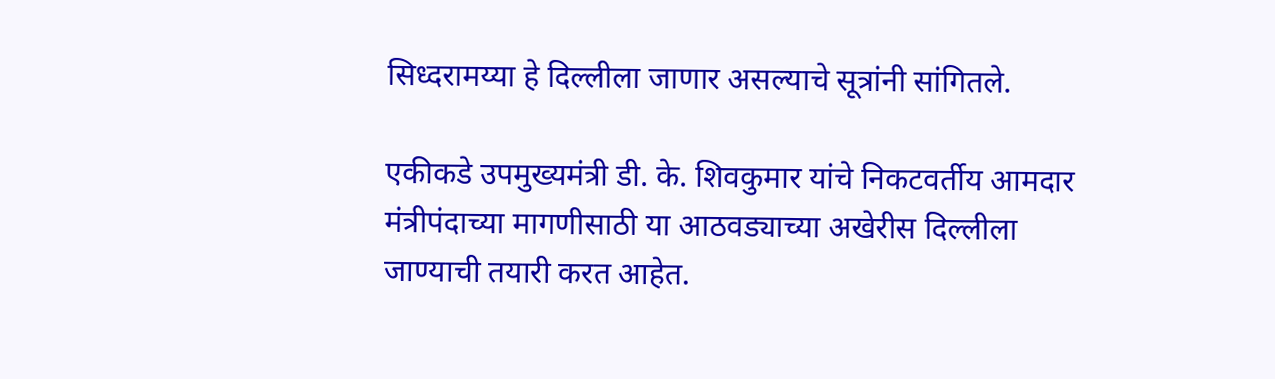सिध्दरामय्या हे दिल्लीला जाणार असल्याचे सूत्रांनी सांगितले.

एकीकडे उपमुख्यमंत्री डी. के. शिवकुमार यांचे निकटवर्तीय आमदार मंत्रीपंदाच्या मागणीसाठी या आठवड्याच्या अखेरीस दिल्लीला जाण्याची तयारी करत आहेत.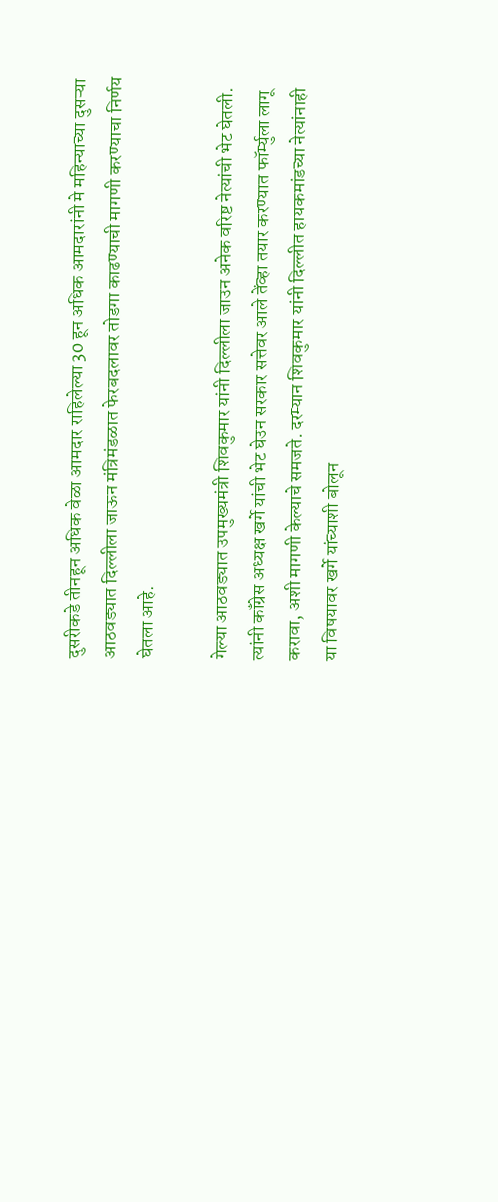दुसरीकडे तीनहून अधिक वेळा आमदार राहिलेल्या 30 हून अधिक आमदारांनी मे महिन्याच्या दुसऱ्या आठवड्यात दिल्लीला जाऊन मंत्रिमंडळात फेरबदलावर तोडगा काढण्याची मागणी करण्याचा निर्णय घेतला आहे.

गेल्या आठवड्यात उपमुख्यमंत्री शिवकुमार यांनी दिल्लीला जाउन अनेक वरिष्ट नेत्यांची भेट घेतली. त्यांनी कॉंग्रेस अध्यक्ष खर्गे यांची भेट घेउन सरकार सत्तेवर आले तेंव्हा तयार करण्यात फॉर्म्युला लागू करावा, अशी मागणी केल्याचे समजते. दरम्यान शिवकुमार यांनी दिल्लीत हायकमांडच्या नेत्यांनाही या विषयावर खर्गे यांच्याशी बोलून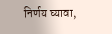निर्णय घ्यावा,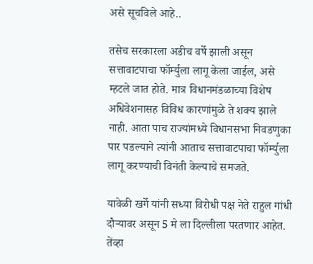असे सूचविले आहे..

तसेच सरकारला अडीच वर्षे झाली असून सत्तावाटपाचा फॉर्म्युला लागू केला जाईल, असे म्हटले जात होते. मात्र विधानमंडळाच्या विशेष अधिवेशनासह विविध कारणांमुळे ते शक्य झाले नाही. आता पाच राज्यांमध्ये विधानसभा निवडणुका पार पडल्याने त्यांनी आताच सत्तावाटपाचा फॉर्म्युला लागू करण्याची विनंती केल्याचे समजते.

यावेळी खर्गे यांनी सध्या विरोधी पक्ष नेते राहुल गांधी दौऱ्यावर असून 5 मे ला दिल्लीला परतणार आहेत. तेंव्हा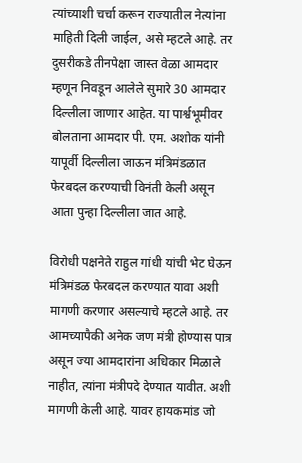त्यांच्याशी चर्चा करून राज्यातील नेत्यांना माहिती दिली जाईल, असे म्हटले आहे. तर दुसरीकडे तीनपेक्षा जास्त वेळा आमदार म्हणून निवडून आलेले सुमारे 30 आमदार दिल्लीला जाणार आहेत. या पार्श्वभूमीवर बोलताना आमदार पी. एम. अशोक यांनी यापूर्वी दिल्लीला जाऊन मंत्रिमंडळात फेरबदल करण्याची विनंती केली असून आता पुन्हा दिल्लीला जात आहे.

विरोधी पक्षनेते राहुल गांधी यांची भेट घेऊन मंत्रिमंडळ फेरबदल करण्यात यावा अशी मागणी करणार असल्याचे म्हटले आहे. तर आमच्यापैकी अनेक जण मंत्री होण्यास पात्र असून ज्या आमदारांना अधिकार मिळाले नाहीत, त्यांना मंत्रीपदे देण्यात यावीत. अशी मागणी केली आहे. यावर हायकमांड जो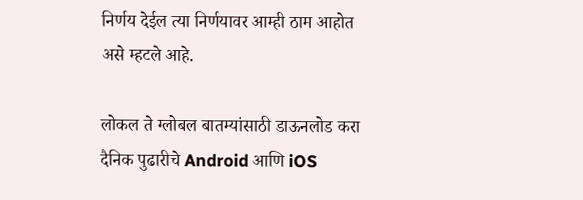निर्णय देईल त्या निर्णयावर आम्ही ठाम आहोत असे म्हटले आहे.

लोकल ते ग्लोबल बातम्यांसाठी डाऊनलोड करा दैनिक पुढारीचे Android आणि iOS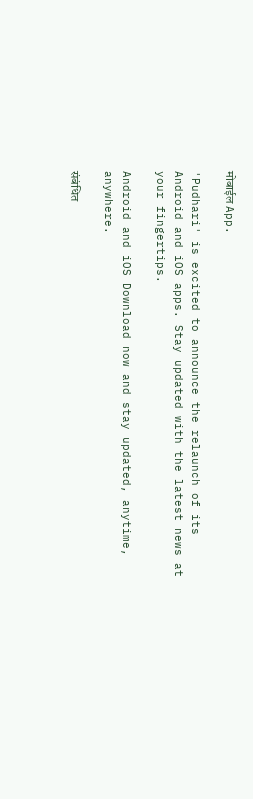मोबाईल App.

'Pudhari' is excited to announce the relaunch of its Android and iOS apps. Stay updated with the latest news at your fingertips.

Android and iOS Download now and stay updated, anytime, anywhere.

संबंधित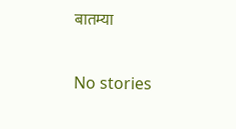बातम्या

No stories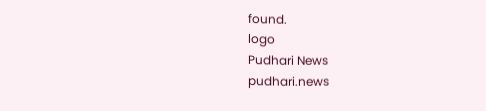found.
logo
Pudhari News
pudhari.news